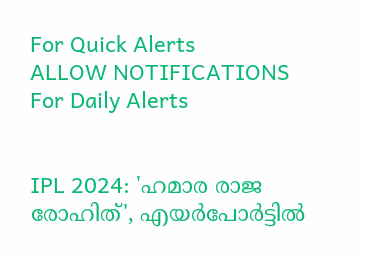For Quick Alerts
ALLOW NOTIFICATIONS
For Daily Alerts


IPL 2024: 'ഹമാര രാജ രോഹിത്', എയര്‍പോര്‍ട്ടില്‍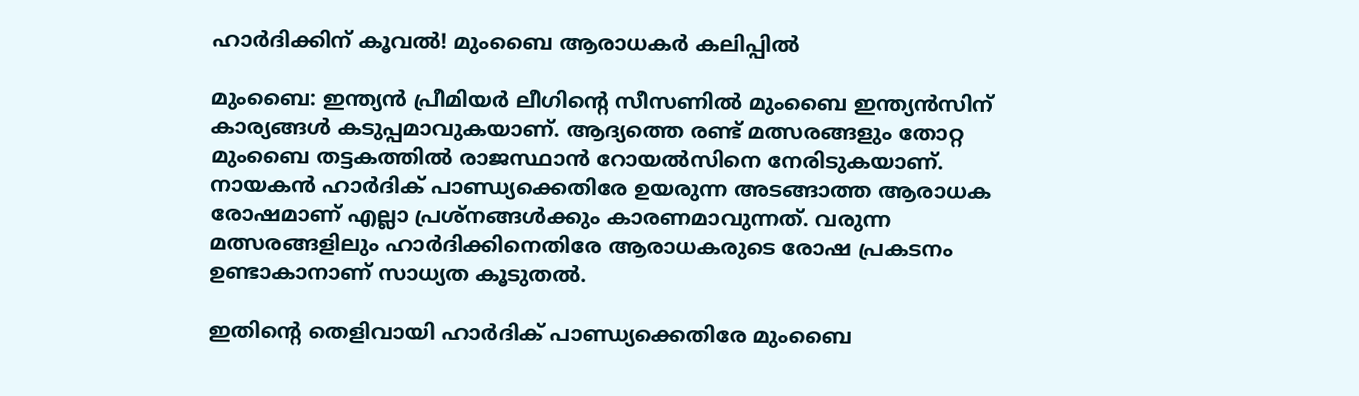ഹാര്‍ദിക്കിന് കൂവല്‍! മുംബൈ ആരാധകര്‍ കലിപ്പില്‍

മുംബൈ: ഇന്ത്യന്‍ പ്രീമിയര്‍ ലീഗിന്റെ സീസണില്‍ മുംബൈ ഇന്ത്യന്‍സിന് കാര്യങ്ങള്‍ കടുപ്പമാവുകയാണ്. ആദ്യത്തെ രണ്ട് മത്സരങ്ങളും തോറ്റ മുംബൈ തട്ടകത്തില്‍ രാജസ്ഥാന്‍ റോയല്‍സിനെ നേരിടുകയാണ്. നായകന്‍ ഹാര്‍ദിക് പാണ്ഡ്യക്കെതിരേ ഉയരുന്ന അടങ്ങാത്ത ആരാധക രോഷമാണ് എല്ലാ പ്രശ്‌നങ്ങള്‍ക്കും കാരണമാവുന്നത്. വരുന്ന മത്സരങ്ങളിലും ഹാര്‍ദിക്കിനെതിരേ ആരാധകരുടെ രോഷ പ്രകടനം ഉണ്ടാകാനാണ് സാധ്യത കൂടുതല്‍.

ഇതിന്റെ തെളിവായി ഹാര്‍ദിക് പാണ്ഡ്യക്കെതിരേ മുംബൈ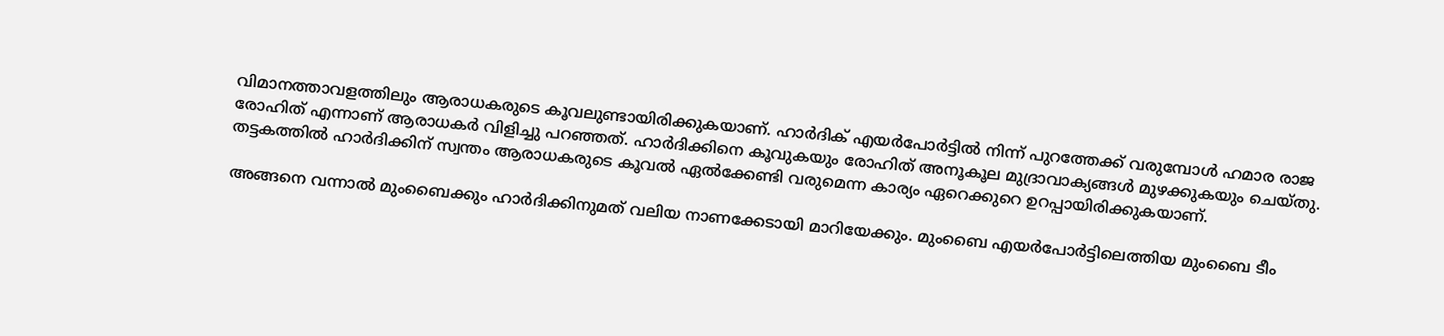വിമാനത്താവളത്തിലും ആരാധകരുടെ കൂവലുണ്ടായിരിക്കുകയാണ്. ഹാര്‍ദിക് എയര്‍പോര്‍ട്ടില്‍ നിന്ന് പുറത്തേക്ക് വരുമ്പോള്‍ ഹമാര രാജ രോഹിത് എന്നാണ് ആരാധകര്‍ വിളിച്ചു പറഞ്ഞത്. ഹാര്‍ദിക്കിനെ കൂവുകയും രോഹിത് അനൂകൂല മുദ്രാവാക്യങ്ങള്‍ മുഴക്കുകയും ചെയ്തു. തട്ടകത്തില്‍ ഹാര്‍ദിക്കിന് സ്വന്തം ആരാധകരുടെ കൂവല്‍ ഏല്‍ക്കേണ്ടി വരുമെന്ന കാര്യം ഏറെക്കുറെ ഉറപ്പായിരിക്കുകയാണ്.

അങ്ങനെ വന്നാല്‍ മുംബൈക്കും ഹാര്‍ദിക്കിനുമത് വലിയ നാണക്കേടായി മാറിയേക്കും. മുംബൈ എയര്‍പോര്‍ട്ടിലെത്തിയ മുംബൈ ടീം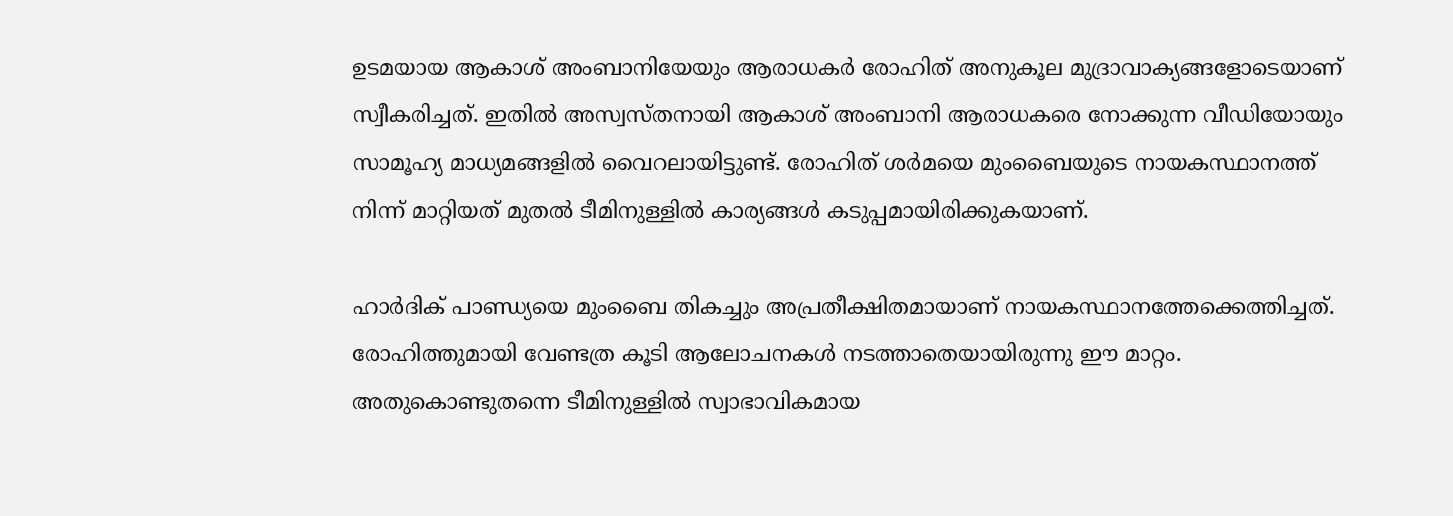ഉടമയായ ആകാശ് അംബാനിയേയും ആരാധകര്‍ രോഹിത് അനുകൂല മുദ്രാവാക്യങ്ങളോടെയാണ് സ്വീകരിച്ചത്. ഇതില്‍ അസ്വസ്തനായി ആകാശ് അംബാനി ആരാധകരെ നോക്കുന്ന വീഡിയോയും സാമൂഹ്യ മാധ്യമങ്ങളില്‍ വൈറലായിട്ടുണ്ട്. രോഹിത് ശര്‍മയെ മുംബൈയുടെ നായകസ്ഥാനത്ത് നിന്ന് മാറ്റിയത് മുതല്‍ ടീമിനുള്ളില്‍ കാര്യങ്ങള്‍ കടുപ്പമായിരിക്കുകയാണ്.

ഹാര്‍ദിക് പാണ്ഡ്യയെ മുംബൈ തികച്ചും അപ്രതീക്ഷിതമായാണ് നായകസ്ഥാനത്തേക്കെത്തിച്ചത്. രോഹിത്തുമായി വേണ്ടത്ര കൂടി ആലോചനകള്‍ നടത്താതെയായിരുന്നു ഈ മാറ്റം. അതുകൊണ്ടുതന്നെ ടീമിനുള്ളില്‍ സ്വാഭാവികമായ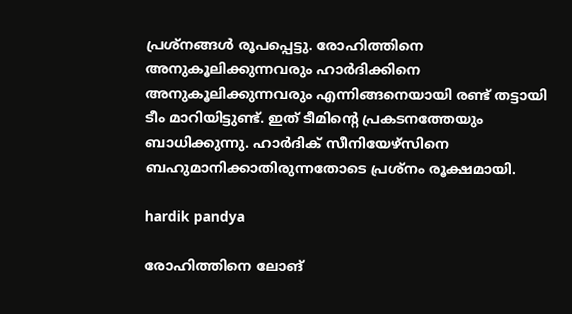പ്രശ്‌നങ്ങള്‍ രൂപപ്പെട്ടു. രോഹിത്തിനെ അനുകൂലിക്കുന്നവരും ഹാര്‍ദിക്കിനെ അനുകൂലിക്കുന്നവരും എന്നിങ്ങനെയായി രണ്ട് തട്ടായി ടീം മാറിയിട്ടുണ്ട്. ഇത് ടീമിന്റെ പ്രകടനത്തേയും ബാധിക്കുന്നു. ഹാര്‍ദിക് സീനിയേഴ്‌സിനെ ബഹുമാനിക്കാതിരുന്നതോടെ പ്രശ്‌നം രൂക്ഷമായി.

hardik pandya

രോഹിത്തിനെ ലോങ്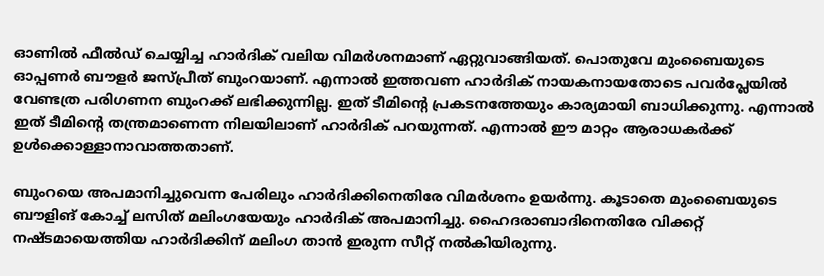ഓണില്‍ ഫീല്‍ഡ് ചെയ്യിച്ച ഹാര്‍ദിക് വലിയ വിമര്‍ശനമാണ് ഏറ്റുവാങ്ങിയത്. പൊതുവേ മുംബൈയുടെ ഓപ്പണര്‍ ബൗളര്‍ ജസ്പ്രീത് ബുംറയാണ്. എന്നാല്‍ ഇത്തവണ ഹാര്‍ദിക് നായകനായതോടെ പവര്‍പ്ലേയില്‍ വേണ്ടത്ര പരിഗണന ബുംറക്ക് ലഭിക്കുന്നില്ല. ഇത് ടീമിന്റെ പ്രകടനത്തേയും കാര്യമായി ബാധിക്കുന്നു. എന്നാല്‍ ഇത് ടീമിന്റെ തന്ത്രമാണെന്ന നിലയിലാണ് ഹാര്‍ദിക് പറയുന്നത്. എന്നാല്‍ ഈ മാറ്റം ആരാധകര്‍ക്ക് ഉള്‍ക്കൊള്ളാനാവാത്തതാണ്.

ബുംറയെ അപമാനിച്ചുവെന്ന പേരിലും ഹാര്‍ദിക്കിനെതിരേ വിമര്‍ശനം ഉയര്‍ന്നു. കൂടാതെ മുംബൈയുടെ ബൗളിങ് കോച്ച് ലസിത് മലിംഗയേയും ഹാര്‍ദിക് അപമാനിച്ചു. ഹൈദരാബാദിനെതിരേ വിക്കറ്റ് നഷ്ടമായെത്തിയ ഹാര്‍ദിക്കിന് മലിംഗ താന്‍ ഇരുന്ന സീറ്റ് നല്‍കിയിരുന്നു.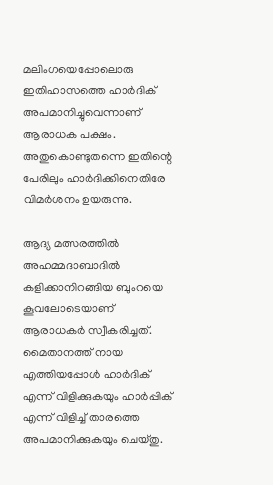മലിംഗയെപ്പോലൊരു ഇതിഹാസത്തെ ഹാര്‍ദിക് അപമാനിച്ചുവെന്നാണ് ആരാധക പക്ഷം. അതുകൊണ്ടുതന്നെ ഇതിന്റെ പേരിലും ഹാര്‍ദിക്കിനെതിരേ വിമര്‍ശനം ഉയരുന്നു.

ആദ്യ മത്സരത്തില്‍ അഹമ്മദാബാദില്‍ കളിക്കാനിറങ്ങിയ ബുംറയെ കൂവലോടെയാണ് ആരാധകര്‍ സ്വീകരിച്ചത്. മൈതാനത്ത് നായ എത്തിയപ്പോള്‍ ഹാര്‍ദിക് എന്ന് വിളിക്കുകയും ഹാര്‍പ്പിക് എന്ന് വിളിച്ച് താരത്തെ അപമാനിക്കുകയും ചെയ്തു.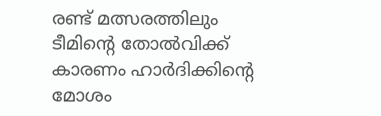രണ്ട് മത്സരത്തിലും ടീമിന്റെ തോല്‍വിക്ക് കാരണം ഹാര്‍ദിക്കിന്റെ മോശം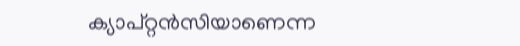ക്യാപ്റ്റന്‍സിയാണെന്ന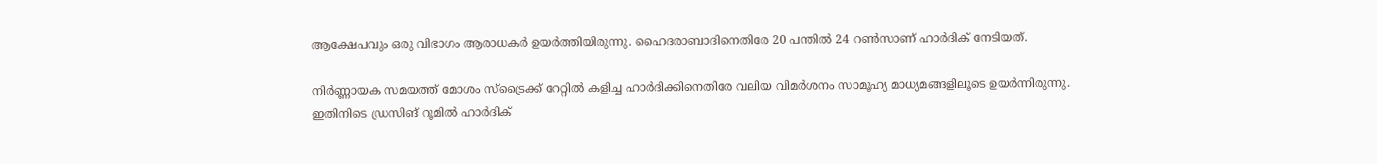ആക്ഷേപവും ഒരു വിഭാഗം ആരാധകര്‍ ഉയര്‍ത്തിയിരുന്നു. ഹൈദരാബാദിനെതിരേ 20 പന്തില്‍ 24 റണ്‍സാണ് ഹാര്‍ദിക് നേടിയത്.

നിര്‍ണ്ണായക സമയത്ത് മോശം സ്‌ട്രൈക്ക് റേറ്റില്‍ കളിച്ച ഹാര്‍ദിക്കിനെതിരേ വലിയ വിമര്‍ശനം സാമൂഹ്യ മാധ്യമങ്ങളിലൂടെ ഉയര്‍ന്നിരുന്നു. ഇതിനിടെ ഡ്രസിങ് റൂമില്‍ ഹാര്‍ദിക്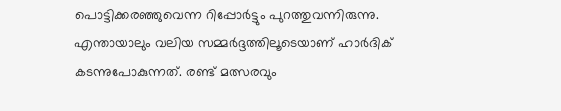പൊട്ടിക്കരഞ്ഞുവെന്ന റിപ്പോര്‍ട്ടും പുറത്തുവന്നിരുന്നു. എന്തായാലും വലിയ സമ്മര്‍ദ്ദത്തിലൂടെയാണ് ഹാര്‍ദിക് കടന്നുപോകുന്നത്. രണ്ട് മത്സരവും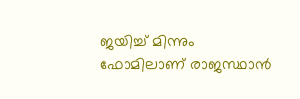ജയിച്ച് മിന്നും ഫോമിലാണ് രാജസ്ഥാന്‍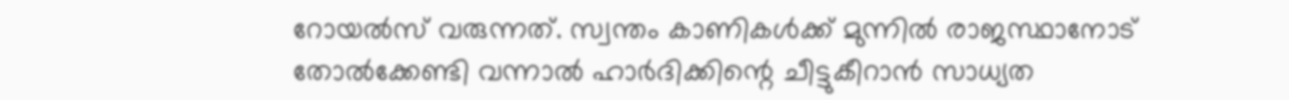റോയല്‍സ് വരുന്നത്. സ്വന്തം കാണികള്‍ക്ക് മുന്നില്‍ രാജസ്ഥാനോട് തോല്‍ക്കേണ്ടി വന്നാല്‍ ഹാര്‍ദിക്കിന്റെ ചീട്ടുകീറാന്‍ സാധ്യത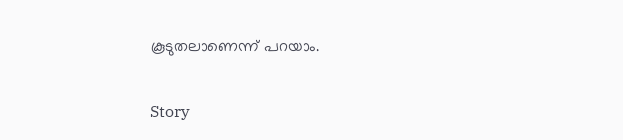കൂടുതലാണെന്ന് പറയാം.

Story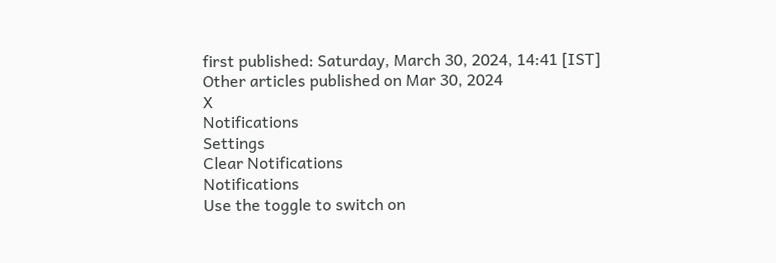first published: Saturday, March 30, 2024, 14:41 [IST]
Other articles published on Mar 30, 2024
X
Notifications
Settings
Clear Notifications
Notifications
Use the toggle to switch on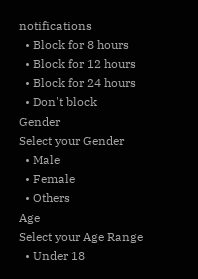notifications
  • Block for 8 hours
  • Block for 12 hours
  • Block for 24 hours
  • Don't block
Gender
Select your Gender
  • Male
  • Female
  • Others
Age
Select your Age Range
  • Under 18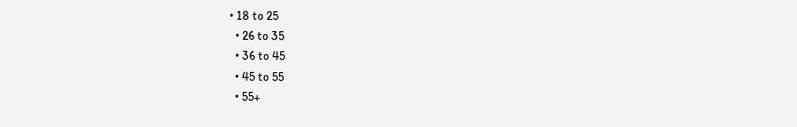• 18 to 25
  • 26 to 35
  • 36 to 45
  • 45 to 55
  • 55+